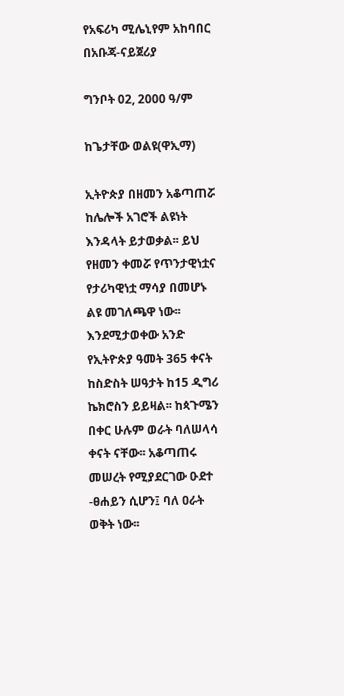የአፍሪካ ሚሌኒየም አከባበር በአቡጃ-ናይጀሪያ

ግንቦት 02, 2000 ዓ/ም

ከጌታቸው ወልዩ(ዋኢማ)

ኢትዮጵያ በዘመን አቆጣጠሯ ከሌሎች አገሮች ልዩነት እንዳላት ይታወቃል፡፡ ይህ የዘመን ቀመሯ የጥንታዊነቷና የታሪካዊነቷ ማሳያ በመሆኑ ልዩ መገለጫዋ ነው፡፡ እንደሚታወቀው አንድ የኢትዮጵያ ዓመት 365 ቀናት ከስድስት ሠዓታት ከ15 ዲግሪ ኬክሮስን ይይዛል፡፡ ከጳጉሜን በቀር ሁሉም ወራት ባለሠላሳ ቀናት ናቸው፡፡ አቆጣጠሩ መሠረት የሚያደርገው ዑደተ -ፀሐይን ሲሆን፤ ባለ ዐራት ወቅት ነው፡፡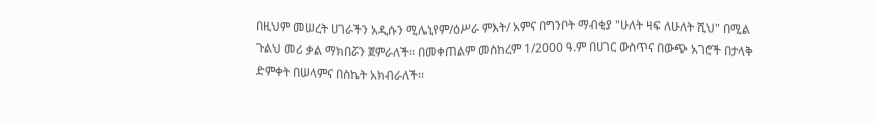በዚህም መሠረት ሀገራችን አዲሱን ሚሌኒየም/ዕሥራ ምእት/ አምና በግንቦት ማብቂያ "ሁለት ዛፍ ለሁለት ሺህ" በሚል ጉልህ መሪ ቃል ማክበሯን ጀምራለች፡፡ በመቀጠልም መስከረም 1/2000 ዓ.ም በሀገር ውስጥና በውጭ አገሮች በታላቅ ድምቀት በሠላምና በስኬት አክብራለች፡፡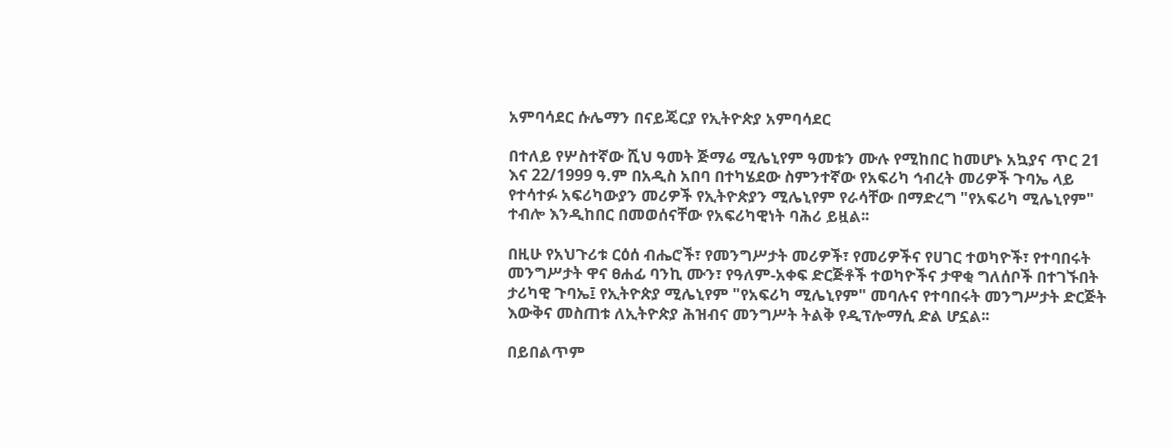አምባሳደር ሱሌማን በናይጄርያ የኢትዮጵያ አምባሳደር

በተለይ የሦስተኛው ሺህ ዓመት ጅማሬ ሚሌኒየም ዓመቱን ሙሉ የሚከበር ከመሆኑ አኳያና ጥር 21 እና 22/1999 ዓ.ም በአዲስ አበባ በተካሄደው ስምንተኛው የአፍሪካ ኅብረት መሪዎች ጉባኤ ላይ የተሳተፉ አፍሪካውያን መሪዎች የኢትዮጵያን ሚሌኒየም የራሳቸው በማድረግ "የአፍሪካ ሚሌኒየም" ተብሎ እንዲከበር በመወሰናቸው የአፍሪካዊነት ባሕሪ ይዟል፡፡

በዚሁ የአህጉሪቱ ርዕሰ ብሔሮች፣ የመንግሥታት መሪዎች፣ የመሪዎችና የሀገር ተወካዮች፣ የተባበሩት መንግሥታት ዋና ፀሐፊ ባንኪ ሙን፣ የዓለም-አቀፍ ድርጅቶች ተወካዮችና ታዋቂ ግለሰቦች በተገኙበት ታሪካዊ ጉባኤ፤ የኢትዮጵያ ሚሌኒየም "የአፍሪካ ሚሌኒየም" መባሉና የተባበሩት መንግሥታት ድርጅት እውቅና መስጠቱ ለኢትዮጵያ ሕዝብና መንግሥት ትልቅ የዲፕሎማሲ ድል ሆኗል፡፡

በይበልጥም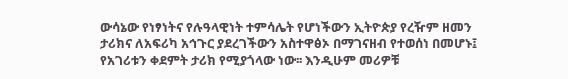ውሳኔው የነፃነትና የሉዓላዊነት ተምሳሌት የሆነችውን ኢትዮጵያ የረዥም ዘመን ታሪክና ለአፍሪካ አኅጉር ያደረገችውን አስተዋፅኦ በማገናዘብ የተወሰነ በመሆኑ፤ የአገሪቱን ቀደምት ታሪክ የሚያጎላው ነው፡፡ እንዲሁም መሪዎቹ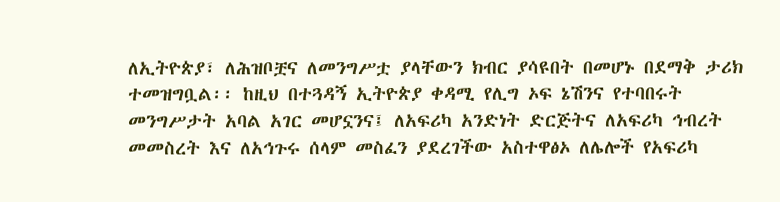ለኢትዮጵያ፣ ለሕዝቦቿና ለመንግሥቷ ያላቸውን ክብር ያሳዩበት በመሆኑ በደማቅ ታሪክ ተመዝግቧል፡፡ ከዚህ በተጓዳኝ ኢትዮጵያ ቀዳሚ የሊግ ኦፍ ኔሽንና የተባበሩት መንግሥታት አባል አገር መሆኗንና፤ ለአፍሪካ አንድነት ድርጅትና ለአፍሪካ ኅብረት መመስረት እና ለአኅጉሩ ሰላም መስፈን ያደረገችው አስተዋፅኦ ለሌሎች የአፍሪካ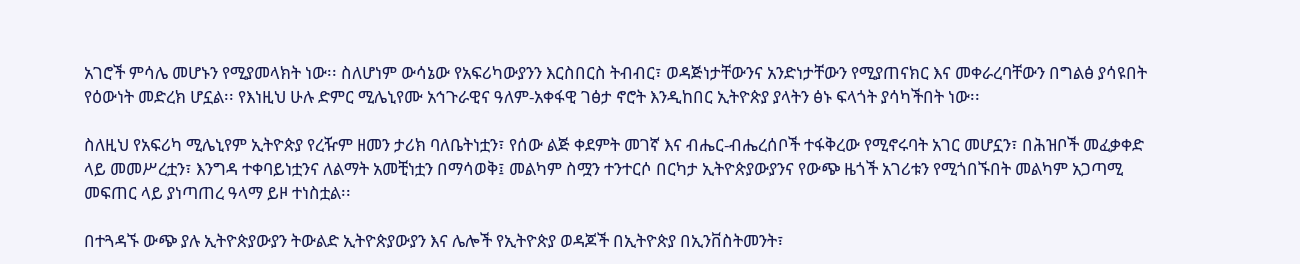አገሮች ምሳሌ መሆኑን የሚያመላክት ነው፡፡ ስለሆነም ውሳኔው የአፍሪካውያንን እርስበርስ ትብብር፣ ወዳጅነታቸውንና አንድነታቸውን የሚያጠናክር እና መቀራረባቸውን በግልፅ ያሳዩበት የዕውነት መድረክ ሆኗል፡፡ የእነዚህ ሁሉ ድምር ሚሌኒየሙ አኅጉራዊና ዓለም-አቀፋዊ ገፅታ ኖሮት እንዲከበር ኢትዮጵያ ያላትን ፅኑ ፍላጎት ያሳካችበት ነው፡፡

ስለዚህ የአፍሪካ ሚሌኒየም ኢትዮጵያ የረዥም ዘመን ታሪክ ባለቤትነቷን፣ የሰው ልጅ ቀደምት መገኛ እና ብሔር-ብሔረሰቦች ተፋቅረው የሚኖሩባት አገር መሆኗን፣ በሕዝቦች መፈቃቀድ ላይ መመሥረቷን፣ እንግዳ ተቀባይነቷንና ለልማት አመቺነቷን በማሳወቅ፤ መልካም ስሟን ተንተርሶ በርካታ ኢትዮጵያውያንና የውጭ ዜጎች አገሪቱን የሚጎበኙበት መልካም አጋጣሚ መፍጠር ላይ ያነጣጠረ ዓላማ ይዞ ተነስቷል፡፡

በተጓዳኙ ውጭ ያሉ ኢትዮጵያውያን ትውልድ ኢትዮጵያውያን እና ሌሎች የኢትዮጵያ ወዳጆች በኢትዮጵያ በኢንቨስትመንት፣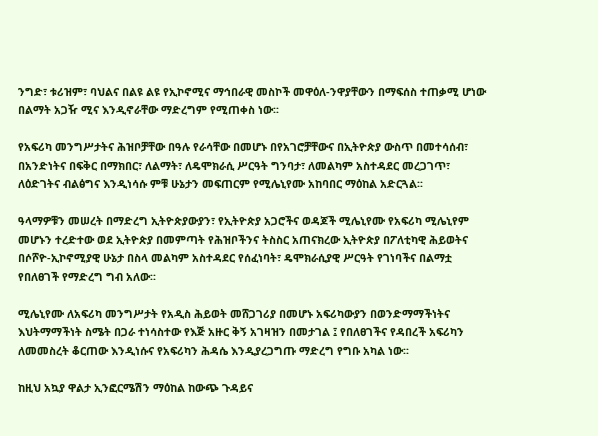ንግድ፣ ቱሪዝም፣ ባህልና በልዩ ልዩ የኢኮኖሚና ማኅበራዊ መስኮች መዋዕለ-ንዋያቸውን በማፍሰስ ተጠቃሚ ሆነው በልማት አጋዥ ሚና እንዲኖራቸው ማድረግም የሚጠቀስ ነው፡፡

የአፍሪካ መንግሥታትና ሕዝቦቻቸው በዓሉ የራሳቸው በመሆኑ በየአገሮቻቸውና በኢትዮጵያ ውስጥ በመተሳሰብ፣ በአንድነትና በፍቅር በማክበር፣ ለልማት፣ ለዴሞክራሲ ሥርዓት ግንባታ፣ ለመልካም አስተዳደር መረጋገጥ፣ ለዕድገትና ብልፅግና እንዲነሳሱ ምቹ ሁኔታን መፍጠርም የሚሌኒየሙ አከባበር ማዕከል አድርጓል፡፡

ዓላማዎቹን መሠረት በማድረግ ኢትዮጵያውያን፣ የኢትዮጵያ አጋሮችና ወዳጆች ሚሌኒየሙ የአፍሪካ ሚሌኒየም መሆኑን ተረድተው ወደ ኢትዮጵያ በመምጣት የሕዝቦችንና ትስስር አጠናክረው ኢትዮጵያ በፖለቲካዊ ሕይወትና በሶሾዮ-ኢኮኖሚያዊ ሁኔታ በስላ መልካም አስተዳደር የሰፈነባት፣ ዴሞክራሲያዊ ሥርዓት የገነባችና በልማቷ የበለፀገች የማድረግ ግብ አለው፡፡

ሚሌኒየሙ ለአፍሪካ መንግሥታት የአዲስ ሕይወት መሸጋገሪያ በመሆኑ አፍሪካውያን በወንድማማችነትና እህትማማችነት ስሜት በጋራ ተነሳስተው የእጅ አዙር ቅኝ አገዛዝን በመታገል ፤ የበለፀገችና የዳበረች አፍሪካን ለመመስረት ቆርጠው እንዲነሱና የአፍሪካን ሕዳሴ እንዲያረጋግጡ ማድረግ የግቡ አካል ነው፡፡

ከዚህ አኳያ ዋልታ ኢንፎርሜሽን ማዕከል ከውጭ ጉዳይና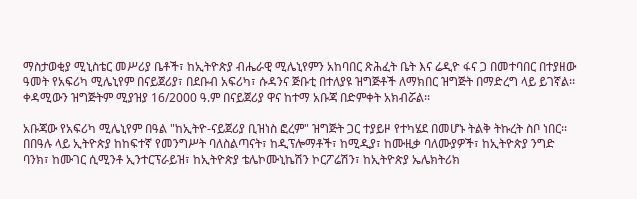ማስታወቂያ ሚኒስቴር መሥሪያ ቤቶች፣ ከኢትዮጵያ ብሔራዊ ሚሌኒየምን አከባበር ጽሕፈት ቤት እና ሬዲዮ ፋና ጋ በመተባበር በተያዘው ዓመት የአፍሪካ ሚሌኒየም በናይጀሪያ፣ በደቡብ አፍሪካ፣ ሱዳንና ጅቡቲ በተለያዩ ዝግጅቶች ለማክበር ዝግጅት በማድረግ ላይ ይገኛል፡፡ ቀዳሚውን ዝግጅትም ሚያዝያ 16/2000 ዓ.ም በናይጀሪያ ዋና ከተማ አቡጃ በድምቀት አክብሯል፡፡

አቡጃው የአፍሪካ ሚሌኒየም በዓል "ከኢትዮ-ናይጀሪያ ቢዝነስ ፎረም" ዝግጅት ጋር ተያይዞ የተካሄደ በመሆኑ ትልቅ ትኩረት ስቦ ነበር፡፡ በበዓሉ ላይ ኢትዮጵያ ከከፍተኛ የመንግሥት ባለስልጣናት፣ ከዲፕሎማቶች፣ ከሚዲያ፣ ከሙዚቃ ባለሙያዎች፣ ከኢትዮጵያ ንግድ ባንክ፣ ከሙገር ሲሚንቶ ኢንተርፕራይዝ፣ ከኢትዮጵያ ቴሌኮሙኒኬሽን ኮርፖሬሽን፣ ከኢትዮጵያ ኤሌክትሪክ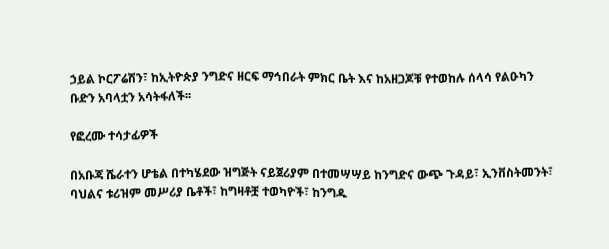ኃይል ኮርፖሬሽን፣ ከኢትዮጵያ ንግድና ዘርፍ ማኅበራት ምክር ቤት እና ከአዘጋጆቹ የተወከሉ ሰላሳ የልዑካን ቡድን አባላቷን አሳትፋለች፡፡

የፎረሙ ተሳታፊዎች

በአቡጃ ሼራተን ሆቴል በተካሄደው ዝግጅት ናይጀሪያም በተመሣሣይ ከንግድና ውጭ ጉዳይ፣ ኢንቨስትመንት፣ ባህልና ቱሪዝም መሥሪያ ቤቶች፣ ከግዛቶቿ ተወካዮች፣ ከንግዱ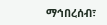ማኅበረሰብ፣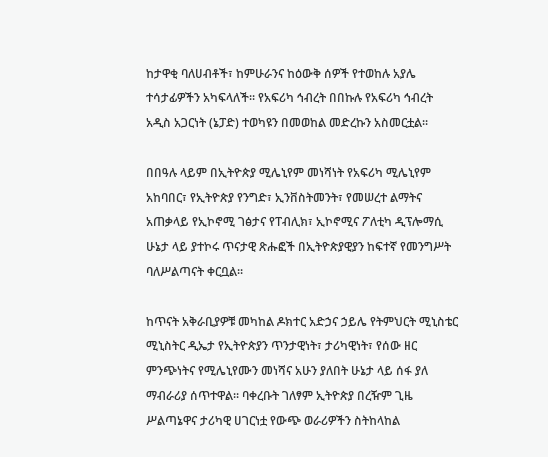ከታዋቂ ባለሀብቶች፣ ከምሁራንና ከዕውቅ ሰዎች የተወከሉ አያሌ ተሳታፊዎችን አካፍላለች፡፡ የአፍሪካ ኅብረት በበኩሉ የአፍሪካ ኅብረት አዲስ አጋርነት (ኔፓድ) ተወካዩን በመወከል መድረኩን አስመርቷል፡፡

በበዓሉ ላይም በኢትዮጵያ ሚሌኒየም መነሻነት የአፍሪካ ሚሌኒየም አከባበር፣ የኢትዮጵያ የንግድ፣ ኢንቨስትመንት፣ የመሠረተ ልማትና አጠቃላይ የኢኮኖሚ ገፅታና የፐብሊክ፣ ኢኮኖሚና ፖለቲካ ዲፕሎማሲ ሁኔታ ላይ ያተኮሩ ጥናታዊ ጽሑፎች በኢትዮጵያዊያን ከፍተኛ የመንግሥት ባለሥልጣናት ቀርቧል፡፡

ከጥናት አቅራቢያዎቹ መካከል ዶክተር አድኃና ኃይሌ የትምህርት ሚኒስቴር ሚኒስትር ዲኤታ የኢትዮጵያን ጥንታዊነት፣ ታሪካዊነት፣ የሰው ዘር ምንጭነትና የሚሌኒየሙን መነሻና አሁን ያለበት ሁኔታ ላይ ሰፋ ያለ ማብራሪያ ሰጥተዋል፡፡ ባቀረቡት ገለፃም ኢትዮጵያ በረዥም ጊዜ ሥልጣኔዋና ታሪካዊ ሀገርነቷ የውጭ ወራሪዎችን ስትከላከል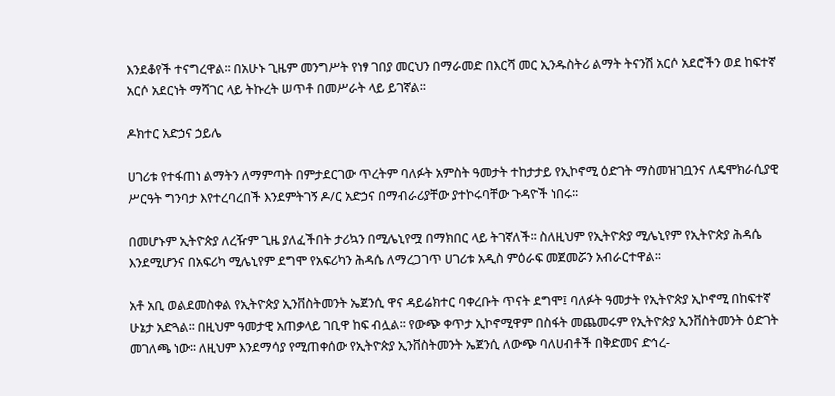እንደቆየች ተናግረዋል፡፡ በአሁኑ ጊዜም መንግሥት የነፃ ገበያ መርህን በማራመድ በእርሻ መር ኢንዱስትሪ ልማት ትናንሽ አርሶ አደሮችን ወደ ከፍተኛ አርሶ አደርነት ማሻገር ላይ ትኩረት ሠጥቶ በመሥራት ላይ ይገኛል፡፡

ዶክተር አድኃና ኃይሌ

ሀገሪቱ የተፋጠነ ልማትን ለማምጣት በምታደርገው ጥረትም ባለፉት አምስት ዓመታት ተከታታይ የኢኮኖሚ ዕድገት ማስመዝገቧንና ለዴሞክራሲያዊ ሥርዓት ግንባታ እየተረባረበች እንደምትገኝ ዶ/ር አድኃና በማብራሪያቸው ያተኮሩባቸው ጉዳዮች ነበሩ፡፡

በመሆኑም ኢትዮጵያ ለረዥም ጊዜ ያለፈችበት ታሪኳን በሚሌኒየሟ በማክበር ላይ ትገኛለች፡፡ ስለዚህም የኢትዮጵያ ሚሌኒየም የኢትዮጵያ ሕዳሴ እንደሚሆንና በአፍሪካ ሚሌኒየም ደግሞ የአፍሪካን ሕዳሴ ለማረጋገጥ ሀገሪቱ አዲስ ምዕራፍ መጀመሯን አብራርተዋል፡፡

አቶ አቢ ወልደመስቀል የኢትዮጵያ ኢንቨስትመንት ኤጀንሲ ዋና ዳይሬክተር ባቀረቡት ጥናት ደግሞ፤ ባለፉት ዓመታት የኢትዮጵያ ኢኮኖሚ በከፍተኛ ሁኔታ አድጓል፡፡ በዚህም ዓመታዊ አጠቃላይ ገቢዋ ከፍ ብሏል፡፡ የውጭ ቀጥታ ኢኮኖሚዋም በስፋት መጨመሩም የኢትዮጵያ ኢንቨስትመንት ዕድገት መገለጫ ነው፡፡ ለዚህም እንደማሳያ የሚጠቀሰው የኢትዮጵያ ኢንቨስትመንት ኤጀንሲ ለውጭ ባለሀብቶች በቅድመና ድኅረ-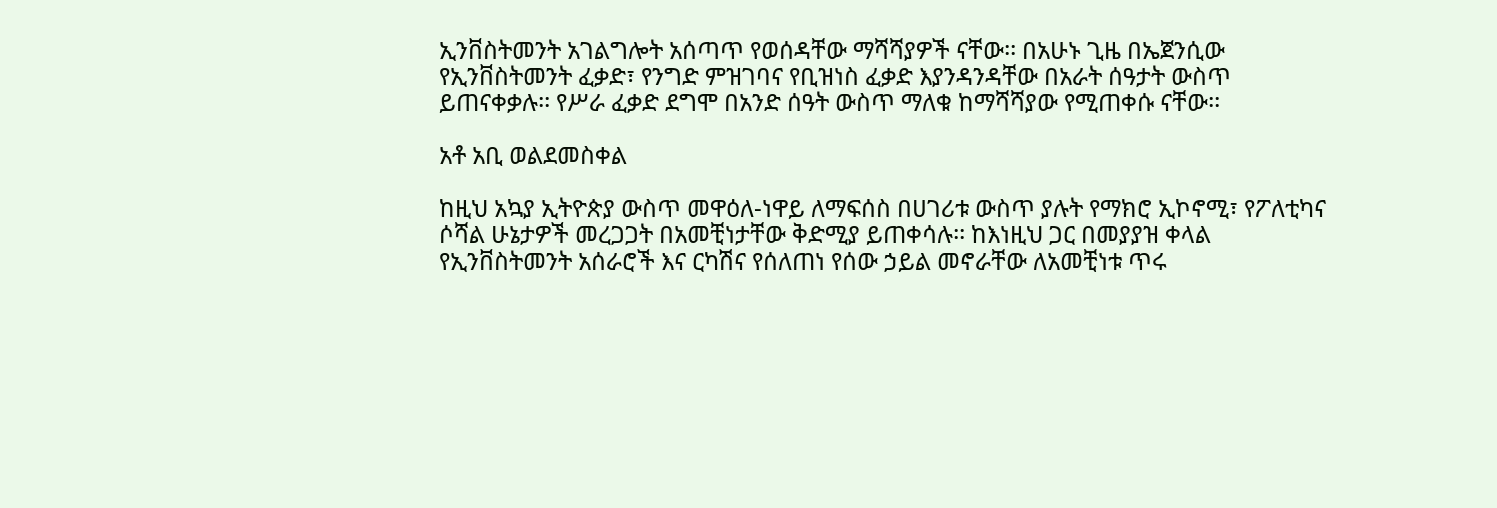ኢንቨስትመንት አገልግሎት አሰጣጥ የወሰዳቸው ማሻሻያዎች ናቸው፡፡ በአሁኑ ጊዜ በኤጀንሲው የኢንቨስትመንት ፈቃድ፣ የንግድ ምዝገባና የቢዝነስ ፈቃድ እያንዳንዳቸው በአራት ሰዓታት ውስጥ ይጠናቀቃሉ፡፡ የሥራ ፈቃድ ደግሞ በአንድ ሰዓት ውስጥ ማለቁ ከማሻሻያው የሚጠቀሱ ናቸው፡፡

አቶ አቢ ወልደመስቀል

ከዚህ አኳያ ኢትዮጵያ ውስጥ መዋዕለ-ነዋይ ለማፍሰስ በሀገሪቱ ውስጥ ያሉት የማክሮ ኢኮኖሚ፣ የፖለቲካና ሶሻል ሁኔታዎች መረጋጋት በአመቺነታቸው ቅድሚያ ይጠቀሳሉ፡፡ ከእነዚህ ጋር በመያያዝ ቀላል የኢንቨስትመንት አሰራሮች እና ርካሽና የሰለጠነ የሰው ኃይል መኖራቸው ለአመቺነቱ ጥሩ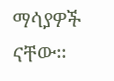ማሳያዎች ናቸው፡፡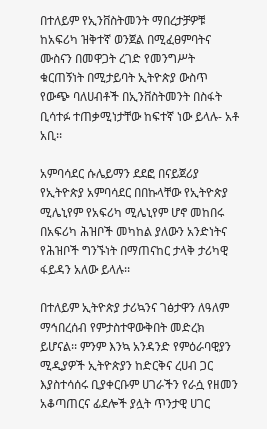በተለይም የኢንቨስትመንት ማበረታቻዎቹ ከአፍሪካ ዝቅተኛ ወንጀል በሚፈፀምባትና ሙስናን በመዋጋት ረገድ የመንግሥት ቁርጠኝነት በሚታይባት ኢትዮጵያ ውስጥ የውጭ ባለሀብቶች በኢንቨስትመንት በስፋት ቢሳተፉ ተጠቃሚነታቸው ከፍተኛ ነው ይላሉ- አቶ አቢ፡፡

አምባሳደር ሱሌይማን ደደፎ በናይጀሪያ የኢትዮጵያ አምባሳደር በበኩላቸው የኢትዮጵያ ሚሌኒየም የአፍሪካ ሚሌኒየም ሆኖ መከበሩ በአፍሪካ ሕዝቦች መካከል ያለውን አንድነትና የሕዝቦች ግንኙነት በማጠናከር ታላቅ ታሪካዊ ፋይዳን አለው ይላሉ፡፡

በተለይም ኢትዮጵያ ታሪኳንና ገፅታዋን ለዓለም ማኅበረሰብ የምታስተዋውቅበት መድረክ ይሆናል፡፡ ምንም እንኳ አንዳንድ የምዕራባዊያን ሚዲያዎች ኢትዮጵያን ከድርቅና ረሀብ ጋር እያስተሳሰሩ ቢያቀርቡም ሀገራችን የራሷ የዘመን አቆጣጠርና ፊደሎች ያሏት ጥንታዊ ሀገር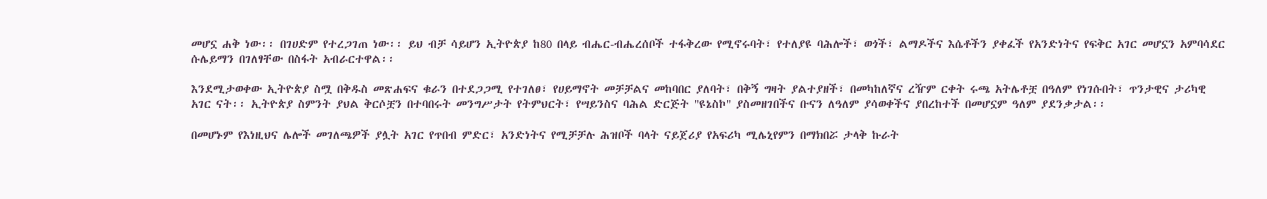መሆኗ ሐቅ ነው፡፡ በገሀድም የተረጋገጠ ነው፡፡ ይህ ብቻ ሳይሆን ኢትዮጵያ ከ80 በላይ ብሔር-ብሔረሰቦች ተፋቅረው የሚኖሩባት፣ የተለያዩ ባሕሎች፣ ወጎች፣ ልማዶችና እሴቶችን ያቀፈች የአንድነትና የፍቅር አገር መሆኗን አምባሳደር ሱሌይማን በገለፃቸው በስፋት አብራርተዋል፡፡

እንደሚታወቀው ኢትዮጵያ ስሟ በቅዱስ መጽሐፍና ቁራን በተደጋጋሚ የተገለፀ፣ የሀይማኖት መቻቻልና መከባበር ያለባት፣ በቅኝ ግዛት ያልተያዘች፣ በመካከለኛና ረዥም ርቀት ሩጫ አትሌቶቿ በዓለም የነገሱበት፣ ጥንታዊና ታሪካዊ አገር ናት፡፡ ኢትዮጵያ ስምንት ያህል ቅርሶቿን በተባበሩት መንግሥታት የትምህርት፣ የሣይንስና ባሕል ድርጅት "ዩኔስኮ" ያስመዘገበችና ቡናን ለዓለም ያሳወቀችና ያበረከተች በመሆኗም ዓለም ያደንቃታል፡፡

በመሆኑም የእነዚህና ሌሎች መገለጫዎች ያሏት አገር የጥበብ ምድር፣ አንድነትና የሚቻቻሉ ሕዝቦች ባላት ናይጀሪያ የአፍሪካ ሚሌኒየምን በማክበሯ ታላቅ ኩራት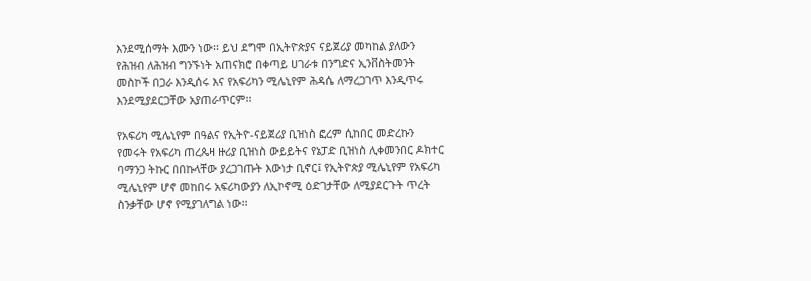እንደሚሰማት እሙን ነው፡፡ ይህ ደግሞ በኢትዮጵያና ናይጀሪያ መካከል ያለውን የሕዝብ ለሕዝብ ግንኙነት አጠናክሮ በቀጣይ ሀገራቱ በንግድና ኢንቨስትመንት መስኮች በጋራ እንዲሰሩ እና የአፍሪካን ሚሌኒየም ሕዳሴ ለማረጋገጥ እንዲጥሩ እንደሚያደርጋቸው አያጠራጥርም፡፡

የአፍሪካ ሚሌኒየም በዓልና የኢትዮ-ናይጀሪያ ቢዝነስ ፎረም ሲከበር መድረኩን የመሩት የአፍሪካ ጠረጴዛ ዙሪያ ቢዝነስ ውይይትና የኔፓድ ቢዝነስ ሊቀመንበር ዶክተር ባማንጋ ትኩር በበኩላቸው ያረጋገጡት እውነታ ቢኖር፤ የኢትዮጵያ ሚሌኒየም የአፍሪካ ሚሌኒየም ሆኖ መከበሩ አፍሪካውያን ለኢኮኖሚ ዕድገታቸው ለሚያደርጉት ጥረት ስንቃቸው ሆኖ የሚያገለግል ነው፡፡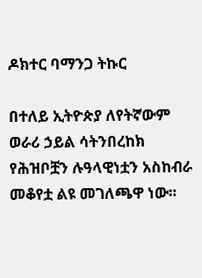ዶክተር ባማንጋ ትኩር

በተለይ ኢትዮጵያ ለየትኛውም ወራሪ ኃይል ሳትንበረከክ የሕዝቦቿን ሉዓላዊነቷን አስከብራ መቆየቷ ልዩ መገለጫዋ ነው፡፡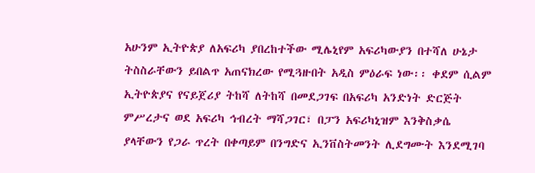አሁንም ኢትዮጵያ ለአፍሪካ ያበረከተችው ሚሌኒየም አፍሪካውያን በተሻለ ሁኔታ ትስስራቸውን ይበልጥ አጠናክረው የሚጓዙበት አዲስ ምዕራፍ ነው፡፡ ቀደም ሲልም ኢትዮጵያና የናይጀሪያ ትከሻ ለትከሻ በመደጋገፍ በአፍሪካ አንድነት ድርጅት ምሥረታና ወደ አፍሪካ ኅብረት ማሻጋገር፣ በፓን አፍሪካኒዝም እንቅስቃሴ ያላቸውን የጋራ ጥረት በቀጣይም በንግድና ኢንቨስትመንት ሊደግሙት እንደሚገባ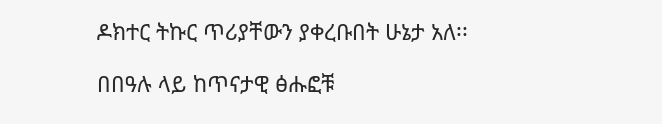ዶክተር ትኩር ጥሪያቸውን ያቀረቡበት ሁኔታ አለ፡፡

በበዓሉ ላይ ከጥናታዊ ፅሑፎቹ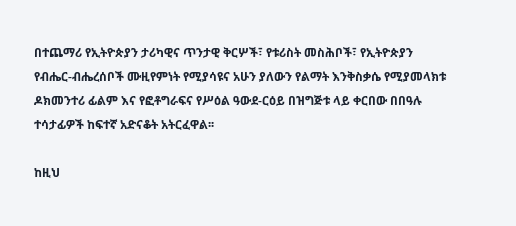በተጨማሪ የኢትዮጵያን ታሪካዊና ጥንታዊ ቅርሦች፣ የቱሪስት መስሕቦች፣ የኢትዮጵያን የብሔር-ብሔረሰቦች ሙዚየምነት የሚያሳዩና አሁን ያለውን የልማት እንቅስቃሴ የሚያመላክቱ ዶክመንተሪ ፊልም እና የፎቶግራፍና የሥዕል ዓውደ-ርዕይ በዝግጅቱ ላይ ቀርበው በበዓሉ ተሳታፊዎች ከፍተኛ አድናቆት አትርፈዋል፡፡

ከዚህ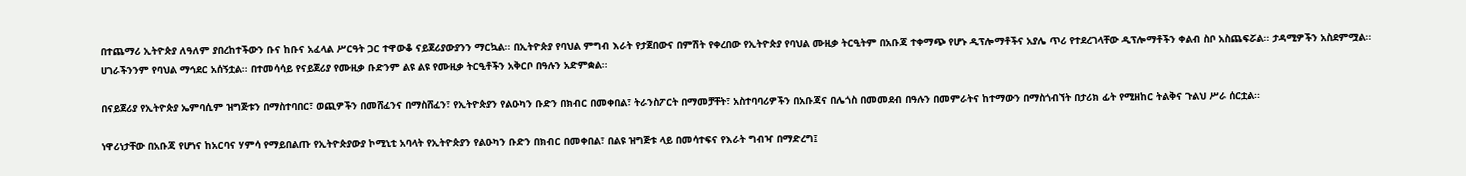በተጨማሪ ኢትዮጵያ ለዓለም ያበረከተችውን ቡና ከቡና አፈላል ሥርዓት ጋር ተዋውቆ ናይጀሪያውያንን ማርኳል፡፡ በኢትዮጵያ የባህል ምግብ እራት የታጀበውና በምሽት የቀረበው የኢትዮጵያ የባህል ሙዚቃ ትርዒትም በአቡጃ ተቀማጭ የሆኑ ዲፕሎማቶችና አያሌ ጥሪ የተደረገላቸው ዲፕሎማቶችን ቀልብ ስቦ አስጨፍሯል፡፡ ታዳሚዎችን አስደምሟል፡፡ ሀገራችንንም የባህል ማኅደር አሰኝቷል፡፡ በተመሳሳይ የናይጀሪያ የሙዚቃ ቡድንም ልዩ ልዩ የሙዚቃ ትርዒቶችን አቅርቦ በዓሉን አድምቋል፡፡

በናይጀሪያ የኢትዮጵያ ኤምባሲም ዝግጅቱን በማስተባበር፣ ወጪዎችን በመሸፈንና በማስሸፈን፣ የኢትዮጵያን የልዑካን ቡድን በክብር በመቀበል፣ ትራንስፖርት በማመቻቸት፣ አስተባባሪዎችን በአቡጃና በሌጎስ በመመደብ በዓሉን በመምራትና ከተማውን በማስጎብኘት በታሪክ ፊት የሚዘከር ትልቅና ጉልህ ሥራ ሰርቷል፡፡

ነዋሪነታቸው በአቡጃ የሆነና ከአርባና ሃምሳ የማይበልጡ የኢትዮጵያውያ ኮሚኒቲ አባላት የኢትዮጵያን የልዑካን ቡድን በክብር በመቀበል፣ በልዩ ዝግጅቱ ላይ በመሳተፍና የእራት ግብዣ በማድረግ፤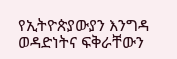የኢትዮጵያውያን እንግዳ ወዳድነትና ፍቅራቸውን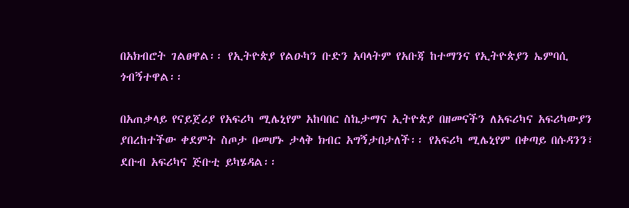በአክብሮት ገልፀዋል፡፡ የኢትዮጵያ የልዑካን ቡድን አባላትም የአቡጃ ከተማንና የኢትዮጵያን ኤምባሲ ጎብኝተዋል፡፡

በአጠቃላይ የናይጀሪያ የአፍሪካ ሚሌኒየም አከባበር ስኬታማና ኢትዮጵያ በዘመናችን ለአፍሪካና አፍሪካውያን ያበረከተችው ቀደምት ስጦታ በመሆኑ ታላቅ ክብር አግኝታበታለች፡፡ የአፍሪካ ሚሌኒየም በቀጣይ በሱዳንን፣ ደቡብ አፍሪካና ጅቡቲ ይካሄዳል፡፡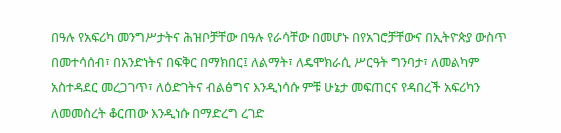በዓሉ የአፍሪካ መንግሥታትና ሕዝቦቻቸው በዓሉ የራሳቸው በመሆኑ በየአገሮቻቸውና በኢትዮጵያ ውስጥ በመተሳሰብ፣ በአንድነትና በፍቅር በማክበር፤ ለልማት፣ ለዴሞክራሲ ሥርዓት ግንባታ፣ ለመልካም አስተዳደር መረጋገጥ፣ ለዕድገትና ብልፅግና እንዲነሳሱ ምቹ ሁኔታ መፍጠርና የዳበረች አፍሪካን ለመመስረት ቆርጠው እንዲነሱ በማድረግ ረገድ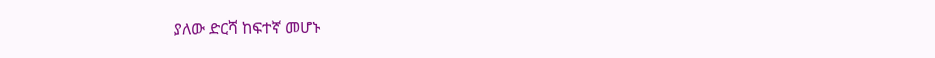ያለው ድርሻ ከፍተኛ መሆኑ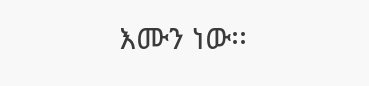እሙን ነው፡፡